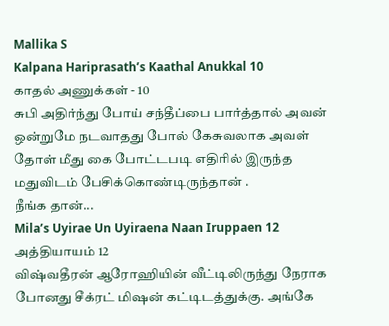Mallika S
Kalpana Hariprasath’s Kaathal Anukkal 10
காதல் அணுக்கள் - 10
சுபி அதிர்ந்து போய் சந்தீப்பை பார்த்தால் அவன் ஒன்றுமே நடவாதது போல் கேசுவலாக அவள் தோள் மீது கை போட்டபடி எதிரில் இருந்த மதுவிடம் பேசிக்கொண்டிருந்தான் .
நீங்க தான்...
Mila’s Uyirae Un Uyiraena Naan Iruppaen 12
அத்தியாயம் 12
விஷ்வதீரன் ஆரோஹியின் வீட்டிலிருந்து நேராக போனது சீக்ரட் மிஷன் கட்டிடத்துக்கு. அங்கே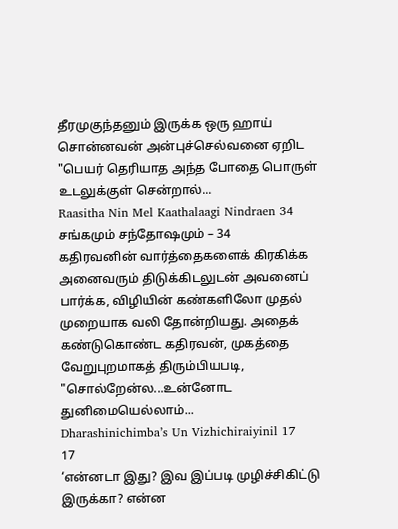தீரமுகுந்தனும் இருக்க ஒரு ஹாய் சொன்னவன் அன்புச்செல்வனை ஏறிட
"பெயர் தெரியாத அந்த போதை பொருள் உடலுக்குள் சென்றால்...
Raasitha Nin Mel Kaathalaagi Nindraen 34
சங்கமும் சந்தோஷமும் – 34
கதிரவனின் வார்த்தைகளைக் கிரகிக்க அனைவரும் திடுக்கிடலுடன் அவனைப் பார்க்க, விழியின் கண்களிலோ முதல் முறையாக வலி தோன்றியது. அதைக் கண்டுகொண்ட கதிரவன், முகத்தை வேறுபுறமாகத் திரும்பியபடி, "சொல்றேன்ல...உன்னோட துனிமையெல்லாம்...
Dharashinichimba’s Un Vizhichiraiyinil 17
17
‘என்னடா இது? இவ இப்படி முழிச்சிகிட்டு இருக்கா? என்ன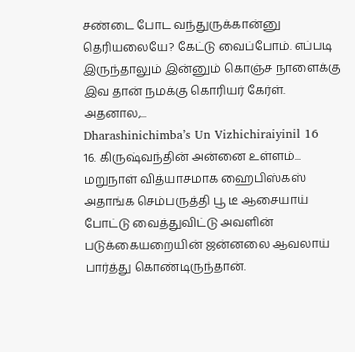சண்டை போட வந்துருக்கான்னு தெரியலையே? கேட்டு வைப்போம். எப்படி இருந்தாலும் இன்னும் கொஞ்ச நாளைக்கு இவ தான் நமக்கு கொரியர் கேர்ள். அதனால,...
Dharashinichimba’s Un Vizhichiraiyinil 16
16. கிருஷ்வந்தின் அன்னை உள்ளம்...
மறுநாள் வித்யாசமாக ஹைபிஸ்கஸ் அதாங்க செம்பருத்தி பூ டீ ஆசையாய் போட்டு வைத்துவிட்டு அவளின் படுக்கையறையின் ஜன்னலை ஆவலாய் பார்த்து கொண்டிருந்தான்.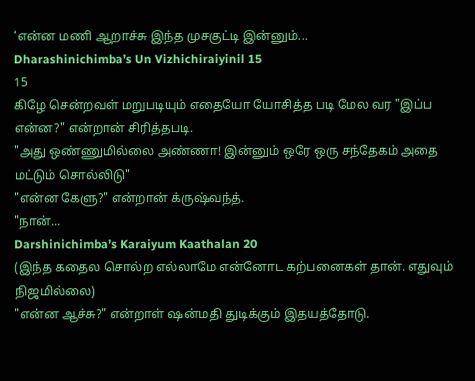‘என்ன மணி ஆறாச்சு இந்த முசகுட்டி இன்னும்...
Dharashinichimba’s Un Vizhichiraiyinil 15
15
கிழே சென்றவள் மறுபடியும் எதையோ யோசித்த படி மேல வர "இப்ப என்ன?" என்றான் சிரித்தபடி.
"அது ஒண்ணுமில்லை அண்ணா! இன்னும் ஒரே ஒரு சந்தேகம் அதை மட்டும் சொல்லிடு"
"என்ன கேளு?" என்றான் க்ருஷ்வந்த்.
"நான்...
Darshinichimba’s Karaiyum Kaathalan 20
(இந்த கதைல சொல்ற எல்லாமே என்னோட கற்பனைகள் தான். எதுவும் நிஜமில்லை)
"என்ன ஆச்சு?" என்றாள் ஷன்மதி துடிக்கும் இதயத்தோடு.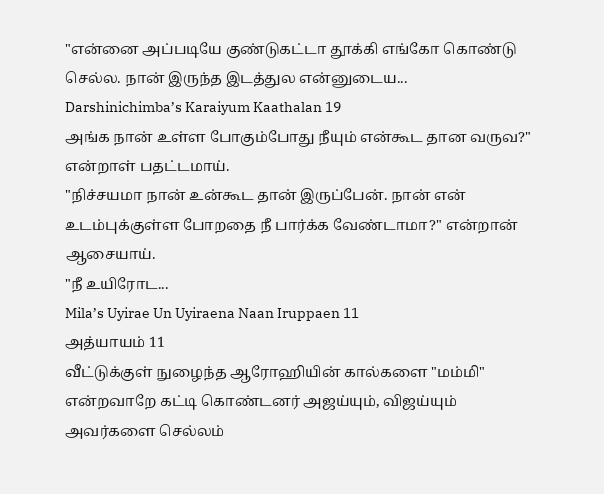"என்னை அப்படியே குண்டுகட்டா தூக்கி எங்கோ கொண்டு செல்ல. நான் இருந்த இடத்துல என்னுடைய...
Darshinichimba’s Karaiyum Kaathalan 19
அங்க நான் உள்ள போகும்போது நீயும் என்கூட தான வருவ?" என்றாள் பதட்டமாய்.
"நிச்சயமா நான் உன்கூட தான் இருப்பேன். நான் என் உடம்புக்குள்ள போறதை நீ பார்க்க வேண்டாமா?" என்றான் ஆசையாய்.
"நீ உயிரோட...
Mila’s Uyirae Un Uyiraena Naan Iruppaen 11
அத்யாயம் 11
வீட்டுக்குள் நுழைந்த ஆரோஹியின் கால்களை "மம்மி" என்றவாறே கட்டி கொண்டனர் அஜய்யும், விஜய்யும் அவர்களை செல்லம்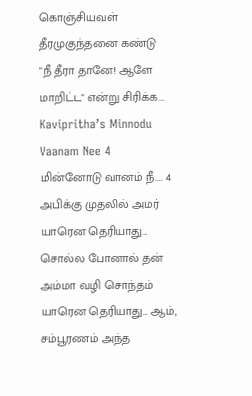கொஞ்சியவள் தீரமுகுந்தனை கண்டு
"நீ தீரா தானே! ஆளே மாறிட்ட" என்று சிரிக்க...
Kavipritha’s Minnodu Vaanam Nee 4
மின்னோடு வானம் நீ.... 4
அபிக்கு முதலில் அமர் யாரென தெரியாது... சொல்ல போனால் தன் அம்மா வழி சொந்தம் யாரென தெரியாது... ஆம், சம்பூரணம் அந்த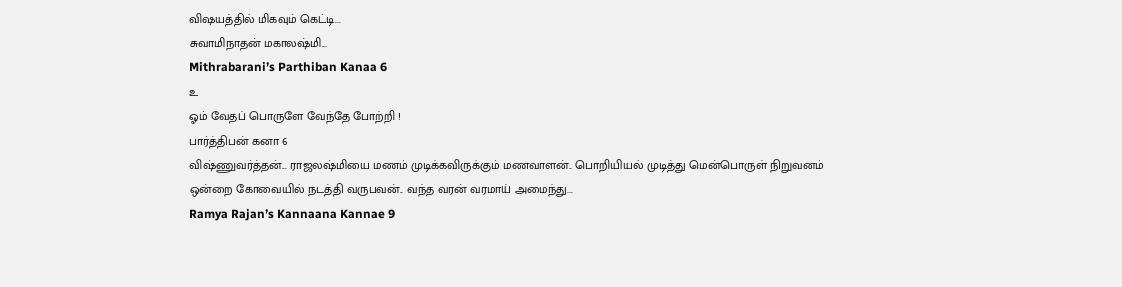விஷயத்தில் மிகவும் கெட்டி...
சுவாமிநாதன் மகாலஷ்மி...
Mithrabarani’s Parthiban Kanaa 6
உ
ஓம் வேதப் பொருளே வேந்தே போற்றி !
பார்த்திபன் கனா 6
விஷ்ணுவர்த்தன்... ராஜலஷ்மியை மணம் முடிக்கவிருக்கும் மணவாளன்.. பொறியியல் முடித்து மென்பொருள் நிறுவனம் ஒன்றை கோவையில் நடத்தி வருபவன்.. வந்த வரன் வரமாய் அமைந்து...
Ramya Rajan’s Kannaana Kannae 9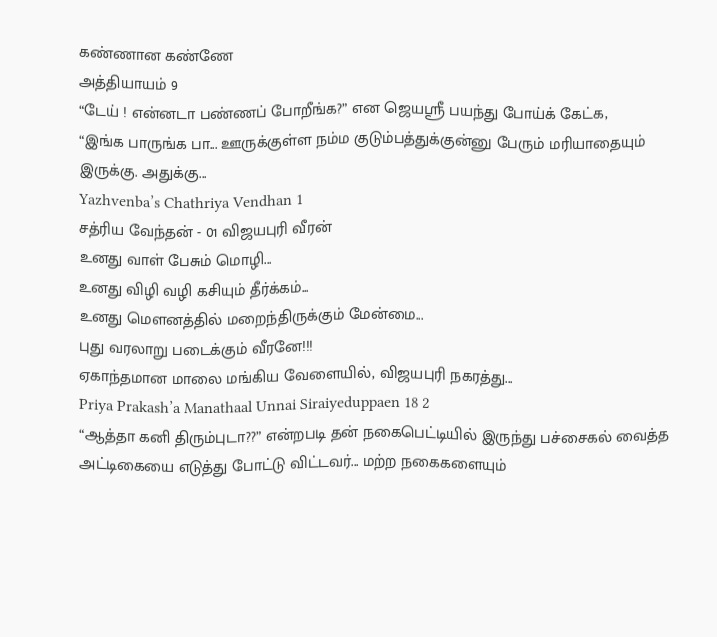கண்ணான கண்ணே
அத்தியாயம் 9
“டேய் ! என்னடா பண்ணப் போறீங்க?” என ஜெயஸ்ரீ பயந்து போய்க் கேட்க,
“இங்க பாருங்க பா... ஊருக்குள்ள நம்ம குடும்பத்துக்குன்னு பேரும் மரியாதையும் இருக்கு. அதுக்கு...
Yazhvenba’s Chathriya Vendhan 1
சத்ரிய வேந்தன் - 01 விஜயபுரி வீரன்
உனது வாள் பேசும் மொழி...
உனது விழி வழி கசியும் தீர்க்கம்...
உனது மௌனத்தில் மறைந்திருக்கும் மேன்மை...
புது வரலாறு படைக்கும் வீரனே!!!
ஏகாந்தமான மாலை மங்கிய வேளையில், விஜயபுரி நகரத்து...
Priya Prakash’a Manathaal Unnai Siraiyeduppaen 18 2
“ஆத்தா கனி திரும்புடா??” என்றபடி தன் நகைபெட்டியில் இருந்து பச்சைகல் வைத்த அட்டிகையை எடுத்து போட்டு விட்டவர்... மற்ற நகைகளையும்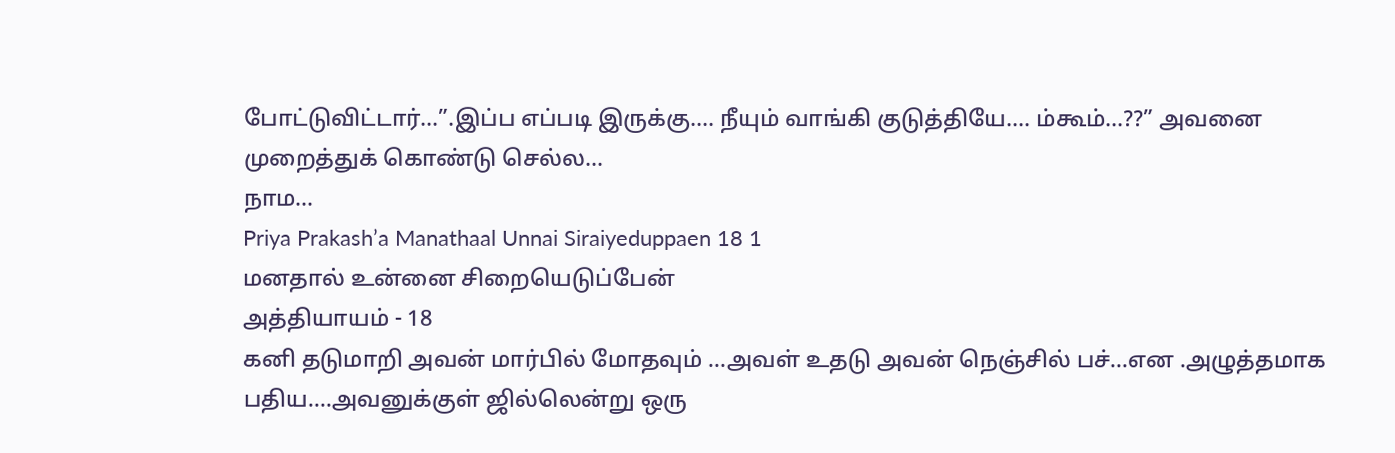போட்டுவிட்டார்...”.இப்ப எப்படி இருக்கு.... நீயும் வாங்கி குடுத்தியே.... ம்கூம்...??” அவனை முறைத்துக் கொண்டு செல்ல...
நாம...
Priya Prakash’a Manathaal Unnai Siraiyeduppaen 18 1
மனதால் உன்னை சிறையெடுப்பேன்
அத்தியாயம் - 18
கனி தடுமாறி அவன் மார்பில் மோதவும் …அவள் உதடு அவன் நெஞ்சில் பச்...என .அழுத்தமாக பதிய….அவனுக்குள் ஜில்லென்று ஒரு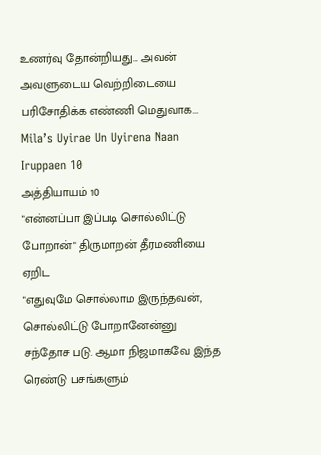உணர்வு தோன்றியது... அவன் அவளுடைய வெற்றிடையை பரிசோதிக்க எண்ணி மெதுவாக...
Mila’s Uyirae Un Uyirena Naan Iruppaen 10
அத்தியாயம் 10
"என்னப்பா இப்படி சொல்லிட்டு போறான்" திருமாறன் தீரமணியை ஏறிட
"எதுவுமே சொல்லாம இருந்தவன், சொல்லிட்டு போறானேன்னு சந்தோச படு. ஆமா நிஜமாகவே இந்த ரெண்டு பசங்களும்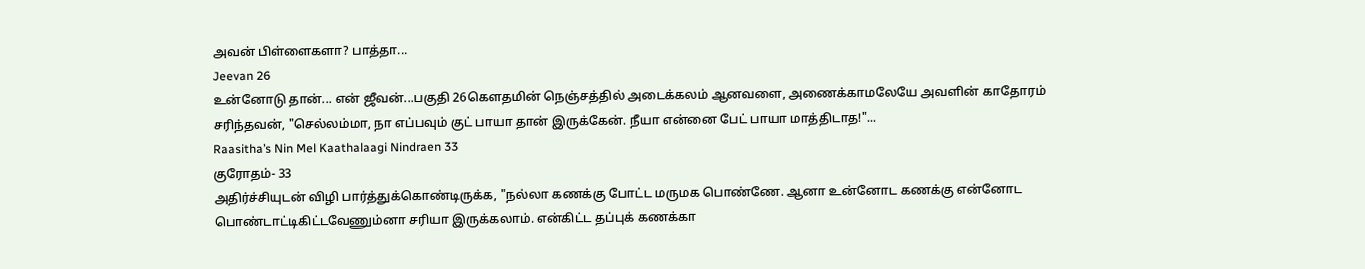அவன் பிள்ளைகளா? பாத்தா...
Jeevan 26
உன்னோடு தான்... என் ஜீவன்...பகுதி 26கௌதமின் நெஞ்சத்தில் அடைக்கலம் ஆனவளை, அணைக்காமலேயே அவளின் காதோரம் சரிந்தவன், "செல்லம்மா, நா எப்பவும் குட் பாயா தான் இருக்கேன். நீயா என்னை பேட் பாயா மாத்திடாத!"...
Raasitha’s Nin Mel Kaathalaagi Nindraen 33
குரோதம்- 33
அதிர்ச்சியுடன் விழி பார்த்துக்கொண்டிருக்க, "நல்லா கணக்கு போட்ட மருமக பொண்ணே. ஆனா உன்னோட கணக்கு என்னோட பொண்டாட்டிகிட்டவேணும்னா சரியா இருக்கலாம். என்கிட்ட தப்புக் கணக்கா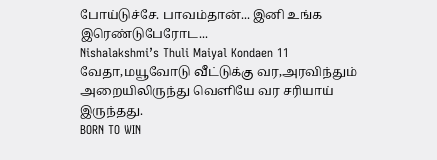போய்டுச்சே. பாவம்தான்... இனி உங்க இரெண்டுபேரோட...
Nishalakshmi’s Thuli Maiyal Kondaen 11
வேதா,மயூவோடு வீட்டுக்கு வர,அரவிந்தும் அறையிலிருந்து வெளியே வர சரியாய் இருந்தது.
BORN TO WIN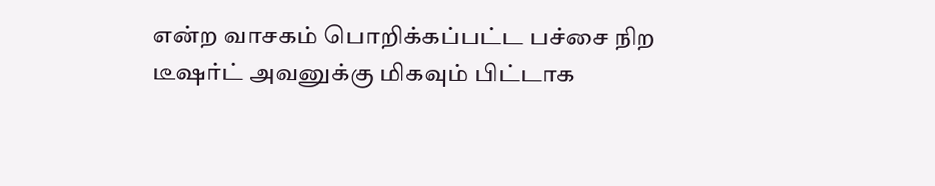என்ற வாசகம் பொறிக்கப்பட்ட பச்சை நிற டீஷர்ட் அவனுக்கு மிகவும் பிட்டாக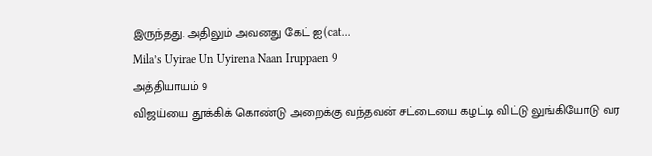இருந்தது. அதிலும் அவனது கேட் ஐ(cat...
Mila’s Uyirae Un Uyirena Naan Iruppaen 9
அத்தியாயம் 9
விஜய்யை தூக்கிக் கொண்டு அறைக்கு வந்தவன் சட்டையை கழட்டி விட்டு லுங்கியோடு வர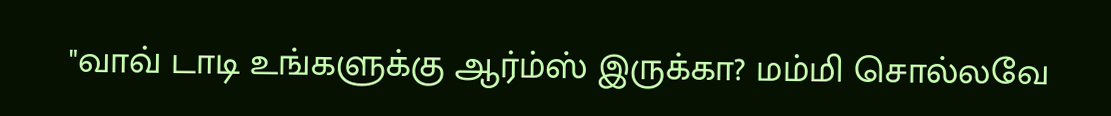"வாவ் டாடி உங்களுக்கு ஆர்ம்ஸ் இருக்கா? மம்மி சொல்லவே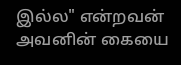இல்ல" என்றவன் அவனின் கையை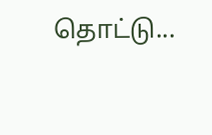தொட்டு...